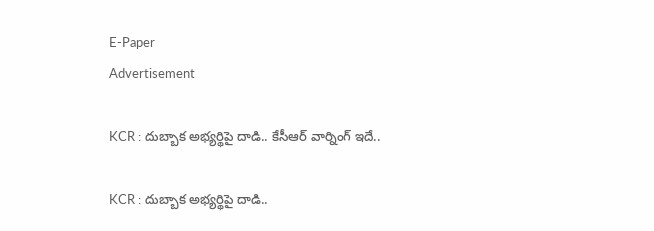E-Paper
Advertisement

KCR : దుబ్బాక అభ్యర్థిపై దాడి.. కేసీఆర్ వార్నింగ్ ఇదే..

KCR : దుబ్బాక అభ్యర్థిపై దాడి..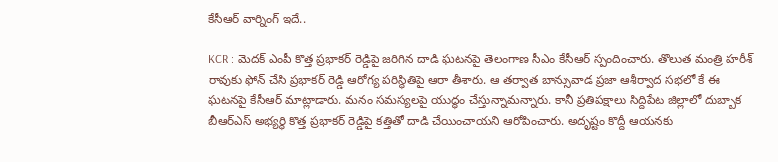కేసీఆర్ వార్నింగ్ ఇదే..

KCR : మెదక్‌ ఎంపీ కొత్త ప్రభాకర్‌ రెడ్డిపై జరిగిన దాడి ఘటనపై తెలంగాణ సీఎం కేసీఆర్ స్పందించారు. తొలుత మంత్రి హరీశ్‌ రావుకు ఫోన్‌ చేసి ప్రభాకర్‌ రెడ్డి ఆరోగ్య పరిస్థితిపై ఆరా తీశారు. ఆ తర్వాత బాన్సువాడ ప్రజా ఆశీర్వాద సభలో కే ఈ ఘటనపై కేసీఆర్ మాట్లాడారు. మనం సమస్యలపై యుద్ధం చేస్తున్నామన్నారు. కానీ ప్రతిపక్షాలు సిద్దిపేట జిల్లాలో దుబ్బాక బీఆర్ఎస్ అభ్యర్థి కొత్త ప్రభాకర్ రెడ్డిపై కత్తితో దాడి చేయించాయని ఆరోపించారు. అదృష్టం కొద్దీ ఆయనకు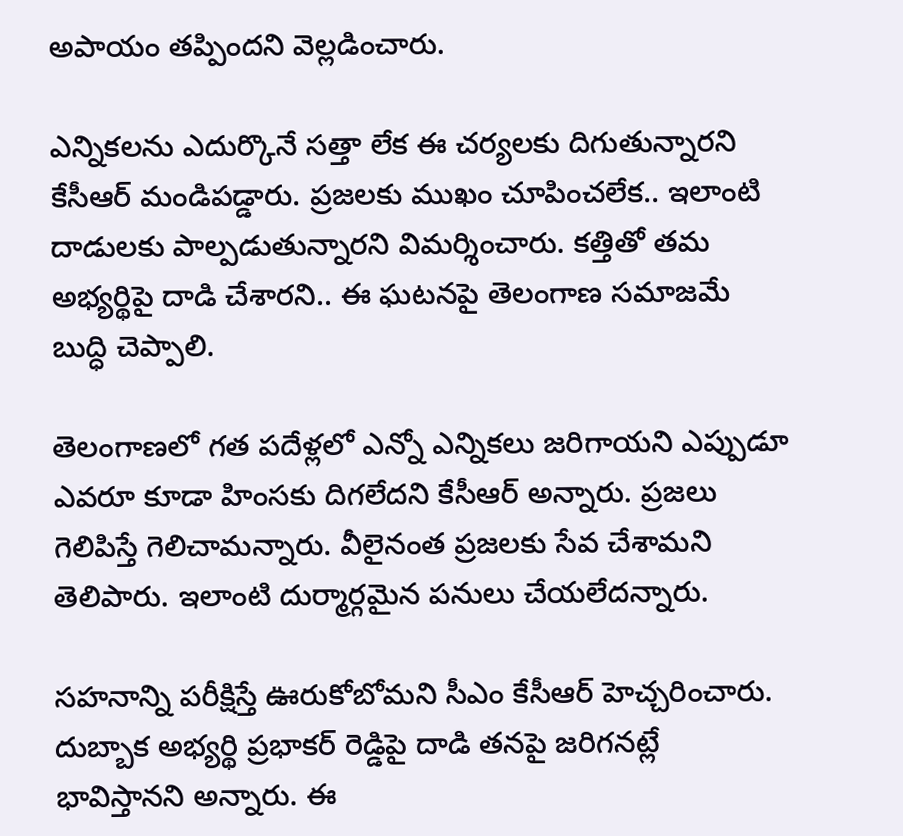అపాయం తప్పిందని వెల్లడించారు.

ఎన్నికలను ఎదుర్కొనే సత్తా లేక ఈ చర్యలకు దిగుతున్నారని కేసీఆర్ మండిపడ్డారు. ప్రజలకు ముఖం చూపించలేక.. ఇలాంటి దాడులకు పాల్పడుతున్నారని విమర్శించారు. కత్తితో తమ అభ్యర్థిపై దాడి చేశారని.. ఈ ఘటనపై తెలంగాణ సమాజమే బుద్ధి చెప్పాలి.

తెలంగాణలో గత పదేళ్లలో ఎన్నో ఎన్నికలు జరిగాయని ఎప్పుడూ ఎవరూ కూడా హింసకు దిగలేదని కేసీఆర్ అన్నారు. ప్రజలు గెలిపిస్తే గెలిచామన్నారు. వీలైనంత ప్రజలకు సేవ చేశామని తెలిపారు. ఇలాంటి దుర్మార్గమైన పనులు చేయలేదన్నారు.

సహనాన్ని పరీక్షిస్తే ఊరుకోబోమని సీఎం కేసీఆర్ హెచ్చరించారు. దుబ్బాక అభ్యర్థి ప్రభాకర్‌ రెడ్డిపై దాడి తనపై జరిగనట్లే భావిస్తానని అన్నారు. ఈ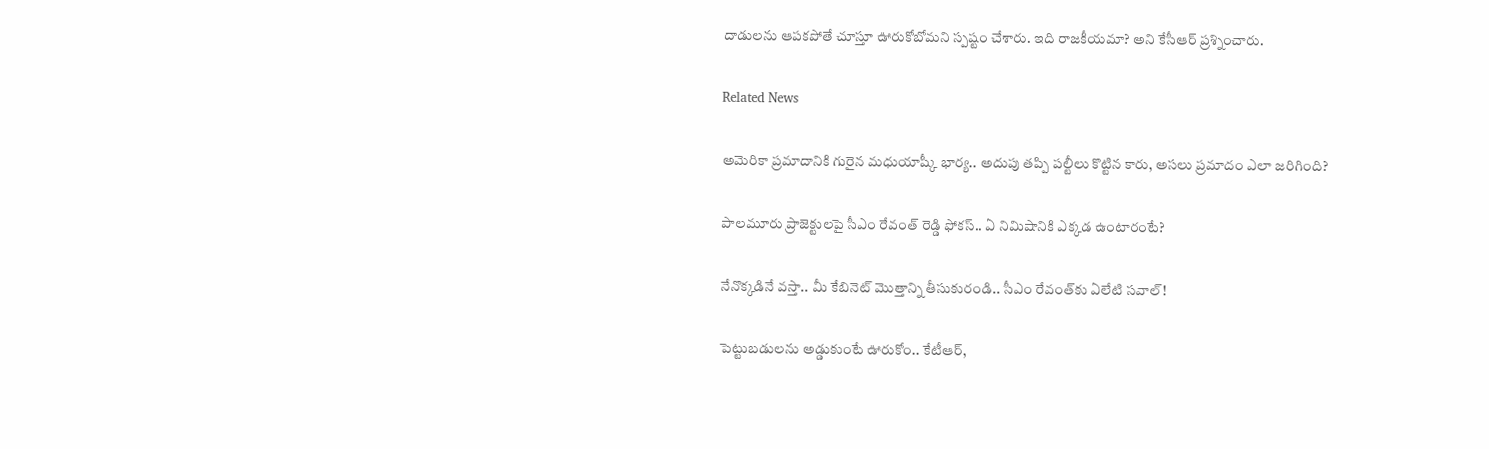దాడులను ఆపకపోతే చూస్తూ ఊరుకోబోమని స్పష్టం చేశారు. ఇది రాజకీయమా? అని కేసీఆర్‌ ప్రశ్నించారు.

Related News

అమెరికా ప్రమాదానికి గురైన మధుయాష్కీ భార్య.. అదుపు తప్పి పల్టీలు కొట్టిన కారు, అసలు ప్రమాదం ఎలా జరిగింది?

పాలమూరు ప్రాజెక్టులపై సీఎం రేవంత్ రెడ్డి ఫోకస్.. ఏ నిమిషానికి ఎక్కడ ఉంటారంటే?

నేనొక్కడినే వస్తా.. మీ కేబినెట్ మొత్తాన్ని తీసుకురండి.. సీఎం రేవంత్‌కు ఏలేటి సవాల్!

పెట్టుబడులను అడ్డుకుంటే ఊరుకోం.. కేటీఆర్,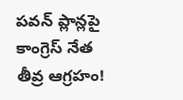పవన్ ప్లాన్లపై కాంగ్రెస్ నేత తీవ్ర ఆగ్రహం!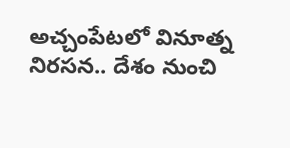అచ్చంపేటలో వినూత్న నిరసన.. దేశం నుంచి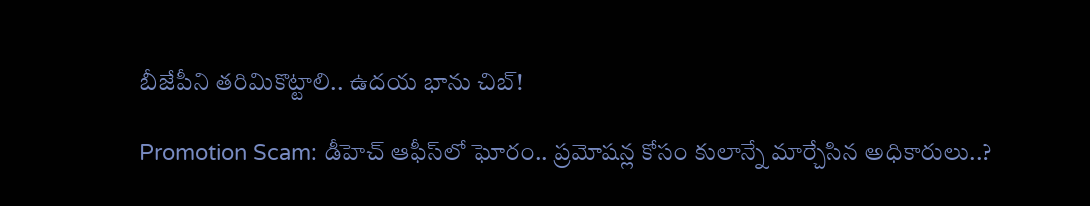బీజేపీని తరిమికొట్టాలి.. ఉదయ భాను చిబ్!

Promotion Scam: డీహెచ్ ఆఫీస్‌లో ఘోరం.. ప్రమోషన్ల కోసం కులాన్నే మార్చేసిన అధికారులు..?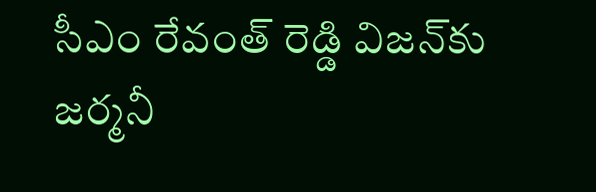సీఎం రేవంత్ రెడ్డి విజన్‌కు జర్మనీ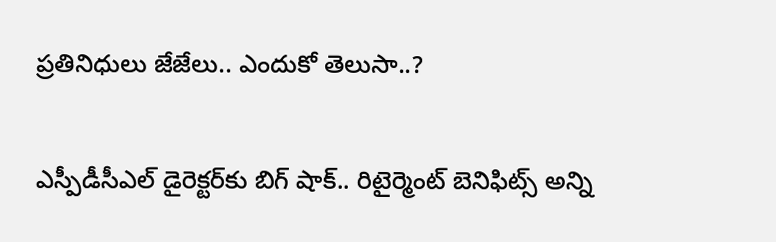ప్రతినిధులు జేజేలు.. ఎందుకో తెలుసా..?

ఎస్పీడీసీఎల్ డైరెక్టర్‌కు బిగ్ షాక్.. రిటైర్మెంట్ బెనిఫిట్స్ అన్ని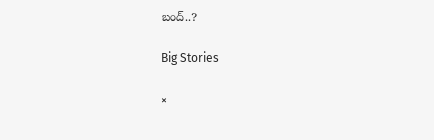బంద్..?

Big Stories

×